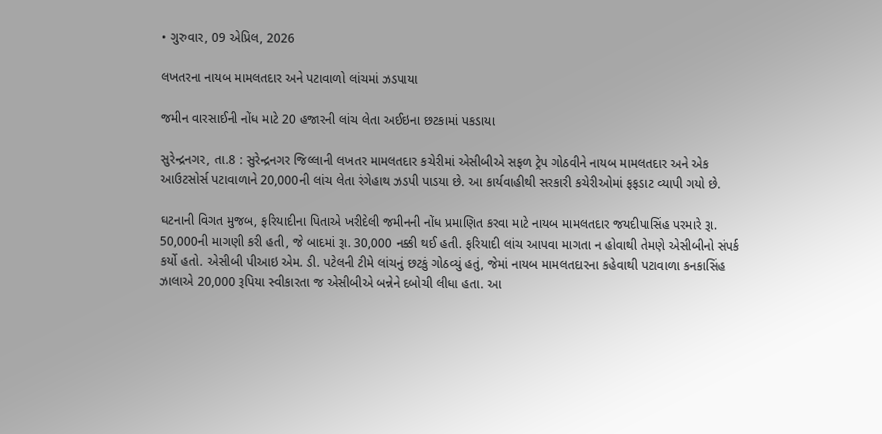• ગુરુવાર, 09 એપ્રિલ, 2026

લખતરના નાયબ મામલતદાર અને પટાવાળો લાંચમાં ઝડપાયા

જમીન વારસાઈની નોંધ માટે 20 હજારની લાંચ લેતા અઈઇના છટકામાં પકડાયા

સુરેન્દ્રનગર, તા.8 : સુરેન્દ્રનગર જિલ્લાની લખતર મામલતદાર કચેરીમાં એસીબીએ સફળ ટ્રેપ ગોઠવીને નાયબ મામલતદાર અને એક આઉટસોર્સ પટાવાળાને 20,000ની લાંચ લેતા રંગેહાથ ઝડપી પાડયા છે. આ કાર્યવાહીથી સરકારી કચેરીઓમાં ફફડાટ વ્યાપી ગયો છે.

ઘટનાની વિગત મુજબ, ફરિયાદીના પિતાએ ખરીદેલી જમીનની નોંધ પ્રમાણિત કરવા માટે નાયબ મામલતદાર જયદીપાસિંહ પરમારે રૂા. 50,000ની માગણી કરી હતી, જે બાદમાં રૂા. 30,000 નક્કી થઈ હતી. ફરિયાદી લાંચ આપવા માગતા ન હોવાથી તેમણે એસીબીનો સંપર્ક કર્યો હતો. એસીબી પીઆઇ એમ. ડી. પટેલની ટીમે લાંચનું છટકું ગોઠવ્યું હતું, જેમાં નાયબ મામલતદારના કહેવાથી પટાવાળા કનકાસિંહ ઝાલાએ 20,000 રૂપિયા સ્વીકારતા જ એસીબીએ બન્નેને દબોચી લીધા હતા. આ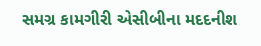સમગ્ર કામગીરી એસીબીના મદદનીશ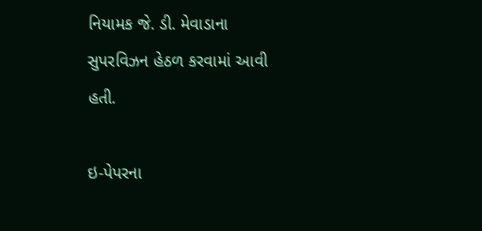નિયામક જે. ડી. મેવાડાના સુપરવિઝન હેઠળ કરવામાં આવી હતી.

ઇ-પેપરના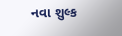નવા શુલ્ક